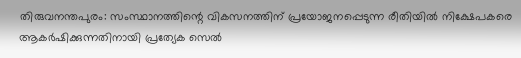തിരുവനന്തപുരം: സംസ്ഥാനത്തിന്റെ വികസനത്തിന് പ്രയോജനപ്പെടുന്ന രീതിയിൽ നിക്ഷേപകരെ ആകർഷിക്കുന്നതിനായി പ്രത്യേക സെൽ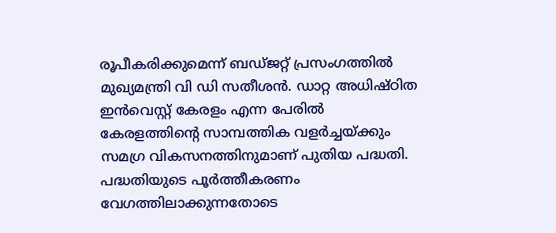രൂപീകരിക്കുമെന്ന് ബഡ്ജറ്റ് പ്രസംഗത്തിൽ മുഖ്യമന്ത്രി വി ഡി സതീശൻ. ഡാറ്റ അധിഷ്ഠിത ഇൻവെസ്റ്റ് കേരളം എന്ന പേരിൽ കേരളത്തിന്റെ സാമ്പത്തിക വളർച്ചയ്ക്കും സമഗ്ര വികസനത്തിനുമാണ് പുതിയ പദ്ധതി.
പദ്ധതിയുടെ പൂർത്തീകരണം വേഗത്തിലാക്കുന്നതോടെ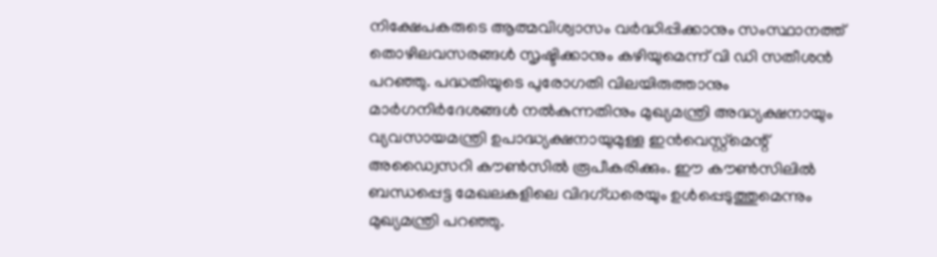നിക്ഷേപകരുടെ ആത്മവിശ്വാസം വർദ്ധിപ്പിക്കാനും സംസ്ഥാനത്ത് തൊഴിലവസരങ്ങൾ സൃഷ്ടിക്കാനും കഴിയുമെന്ന് വി ഡി സതീശൻ പറഞ്ഞു. പദ്ധതിയുടെ പുരോഗതി വിലയിരുത്താനും മാർഗനിർദേശങ്ങൾ നൽകുന്നതിനും മുഖ്യമന്ത്രി അദ്ധ്യക്ഷനായും വ്യവസായമന്ത്രി ഉപാദ്ധ്യക്ഷനായുമുള്ള ഇൻവെസ്റ്റ്മെന്റ് അഡ്വൈസറി കൗൺസിൽ രൂപീകരിക്കും. ഈ കൗൺസിലിൽ ബന്ധപ്പെട്ട മേഖലകളിലെ വിദഗ്ധരെയും ഉൾപ്പെടുത്തുമെന്നും മുഖ്യമന്ത്രി പറഞ്ഞു.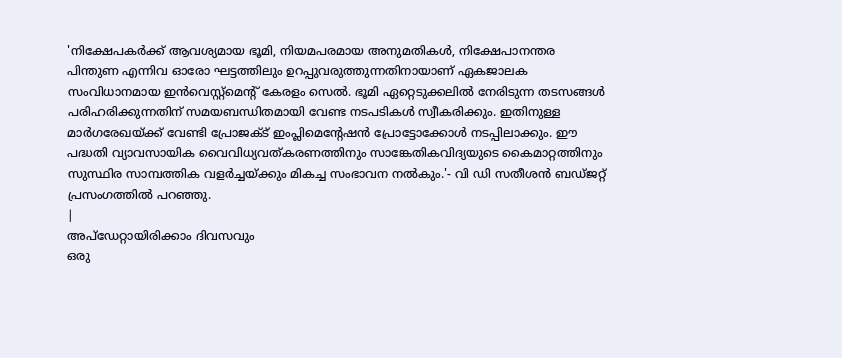'നിക്ഷേപകർക്ക് ആവശ്യമായ ഭൂമി, നിയമപരമായ അനുമതികൾ, നിക്ഷേപാനന്തര പിന്തുണ എന്നിവ ഓരോ ഘട്ടത്തിലും ഉറപ്പുവരുത്തുന്നതിനായാണ് ഏകജാലക സംവിധാനമായ ഇൻവെസ്റ്റ്മെന്റ് കേരളം സെൽ. ഭൂമി ഏറ്റെടുക്കലിൽ നേരിടുന്ന തടസങ്ങൾ പരിഹരിക്കുന്നതിന് സമയബന്ധിതമായി വേണ്ട നടപടികൾ സ്വീകരിക്കും. ഇതിനുള്ള മാർഗരേഖയ്ക്ക് വേണ്ടി പ്രോജക്ട് ഇംപ്ലിമെന്റേഷൻ പ്രോട്ടോക്കോൾ നടപ്പിലാക്കും. ഈ പദ്ധതി വ്യാവസായിക വൈവിധ്യവത്കരണത്തിനും സാങ്കേതികവിദ്യയുടെ കൈമാറ്റത്തിനും സുസ്ഥിര സാമ്പത്തിക വളർച്ചയ്ക്കും മികച്ച സംഭാവന നൽകും.'- വി ഡി സതീശൻ ബഡ്ജറ്റ് പ്രസംഗത്തിൽ പറഞ്ഞു.
|
അപ്ഡേറ്റായിരിക്കാം ദിവസവും
ഒരു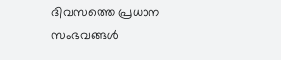ദിവസത്തെ പ്രധാന സംഭവങ്ങൾ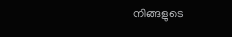നിങ്ങളുടെ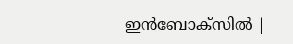ഇൻബോക്സിൽ |